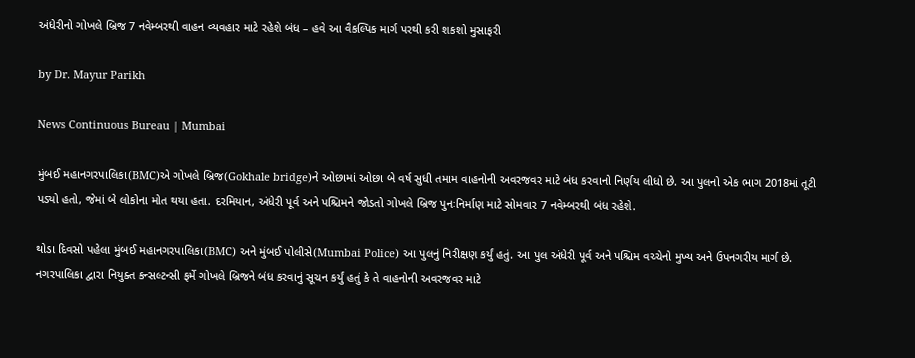અંધેરીનો ગોખલે બ્રિજ 7 નવેમ્બરથી વાહન વ્યવહાર માટે રહેશે બંધ – હવે આ વૈકલ્પિક માર્ગ પરથી કરી શકશો મુસાફરી

by Dr. Mayur Parikh

News Continuous Bureau | Mumbai

મુંબઈ મહાનગરપાલિકા(BMC)એ ગોખલે બ્રિજ(Gokhale bridge)ને ઓછામાં ઓછા બે વર્ષ સુધી તમામ વાહનોની અવરજવર માટે બંધ કરવાનો નિર્ણય લીધો છે. આ પુલનો એક ભાગ 2018માં તૂટી પડ્યો હતો, જેમાં બે લોકોના મોત થયા હતા. દરમિયાન, અંધેરી પૂર્વ અને પશ્ચિમને જોડતો ગોખલે બ્રિજ પુનઃનિર્માણ માટે સોમવાર 7 નવેમ્બરથી બંધ રહેશે.

થોડા દિવસો પહેલા મુંબઈ મહાનગરપાલિકા(BMC) અને મુંબઈ પોલીસે(Mumbai Police) આ પુલનું નિરીક્ષણ કર્યું હતું. આ પુલ અંધેરી પૂર્વ અને પશ્ચિમ વચ્ચેનો મુખ્ય અને ઉપનગરીય માર્ગ છે. નગરપાલિકા દ્વારા નિયુક્ત કન્સલ્ટન્સી ફર્મે ગોખલે બ્રિજને બંધ કરવાનું સૂચન કર્યું હતું કે તે વાહનોની અવરજવર માટે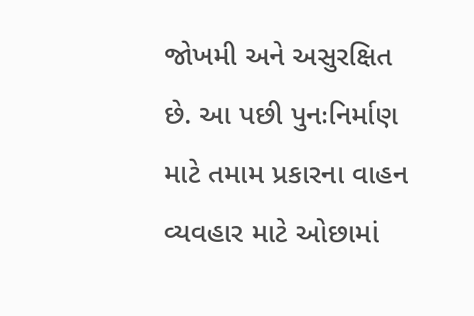જોખમી અને અસુરક્ષિત છે. આ પછી પુનઃનિર્માણ માટે તમામ પ્રકારના વાહન વ્યવહાર માટે ઓછામાં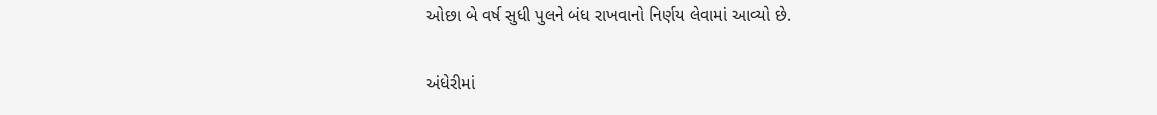ઓછા બે વર્ષ સુધી પુલને બંધ રાખવાનો નિર્ણય લેવામાં આવ્યો છે.

અંધેરીમાં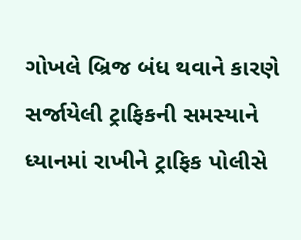ગોખલે બ્રિજ બંધ થવાને કારણે સર્જાયેલી ટ્રાફિકની સમસ્યાને ધ્યાનમાં રાખીને ટ્રાફિક પોલીસે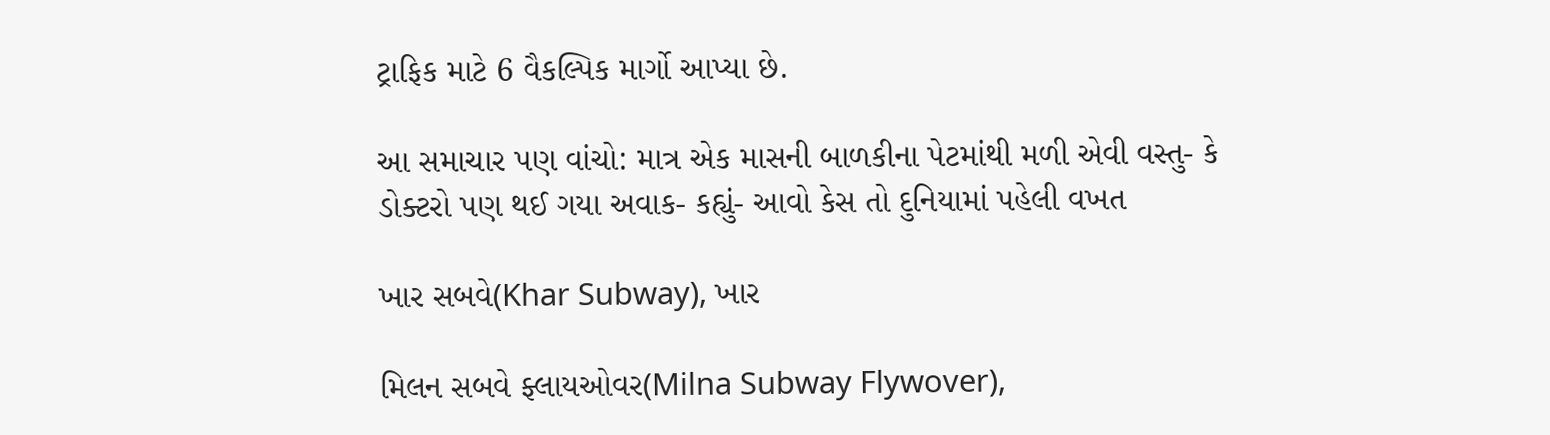ટ્રાફિક માટે 6 વૈકલ્પિક માર્ગો આપ્યા છે.

આ સમાચાર પણ વાંચો: માત્ર એક માસની બાળકીના પેટમાંથી મળી એવી વસ્તુ- કે ડોક્ટરો પણ થઈ ગયા અવાક- કહ્યું- આવો કેસ તો દુનિયામાં પહેલી વખત

ખાર સબવે(Khar Subway), ખાર

મિલન સબવે ફ્લાયઓવર(Milna Subway Flywover),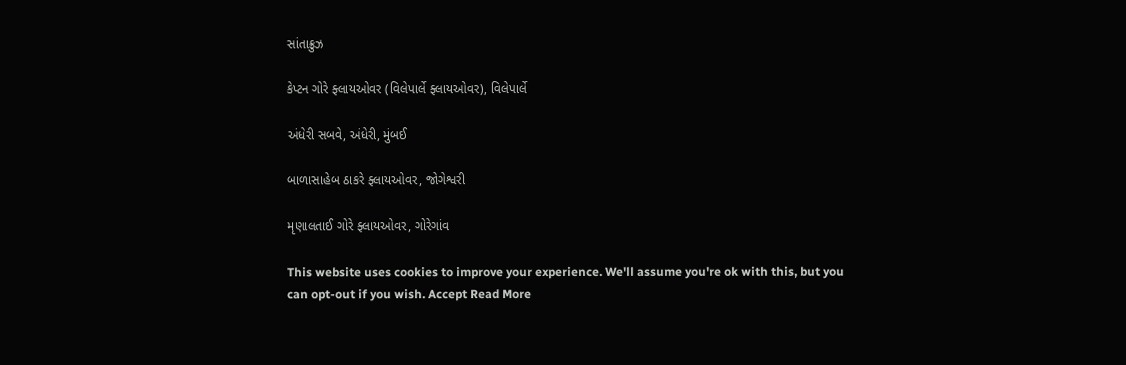સાંતાક્રુઝ

કેપ્ટન ગોરે ફ્લાયઓવર (વિલેપાર્લે ફ્લાયઓવર), વિલેપાર્લે

અંધેરી સબવે, અંધેરી, મુંબઈ

બાળાસાહેબ ઠાકરે ફ્લાયઓવર, જોગેશ્વરી

મૃણાલતાઈ ગોરે ફ્લાયઓવર, ગોરેગાંવ

This website uses cookies to improve your experience. We'll assume you're ok with this, but you can opt-out if you wish. Accept Read More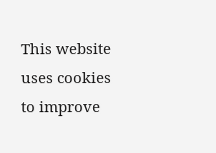This website uses cookies to improve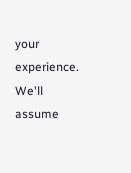your experience. We'll assume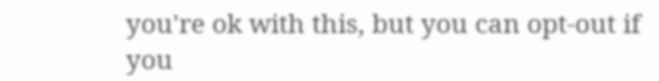you're ok with this, but you can opt-out if you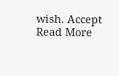wish. Accept Read More